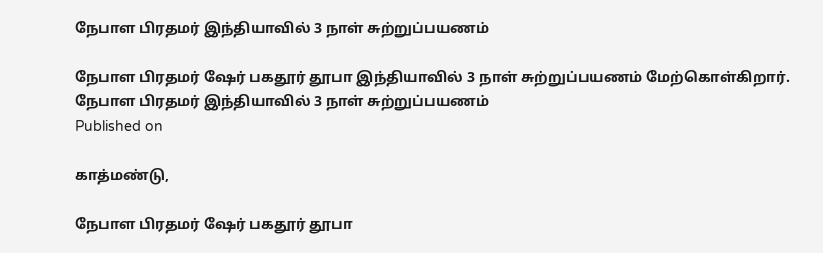நேபாள பிரதமர் இந்தியாவில் 3 நாள் சுற்றுப்பயணம்

நேபாள பிரதமர் ஷேர் பகதூர் தூபா இந்தியாவில் 3 நாள் சுற்றுப்பயணம் மேற்கொள்கிறார்.
நேபாள பிரதமர் இந்தியாவில் 3 நாள் சுற்றுப்பயணம்
Published on

காத்மண்டு,

நேபாள பிரதமர் ஷேர் பகதூர் தூபா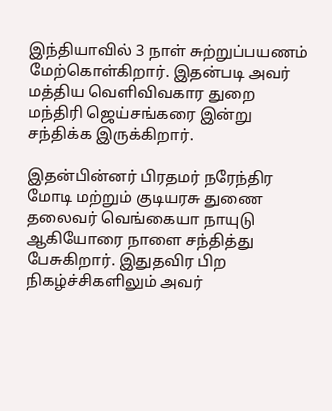இந்தியாவில் 3 நாள் சுற்றுப்பயணம் மேற்கொள்கிறார். இதன்படி அவர் மத்திய வெளிவிவகார துறை மந்திரி ஜெய்சங்கரை இன்று சந்திக்க இருக்கிறார்.

இதன்பின்னர் பிரதமர் நரேந்திர மோடி மற்றும் குடியரசு துணை தலைவர் வெங்கையா நாயுடு ஆகியோரை நாளை சந்தித்து பேசுகிறார். இதுதவிர பிற நிகழ்ச்சிகளிலும் அவர்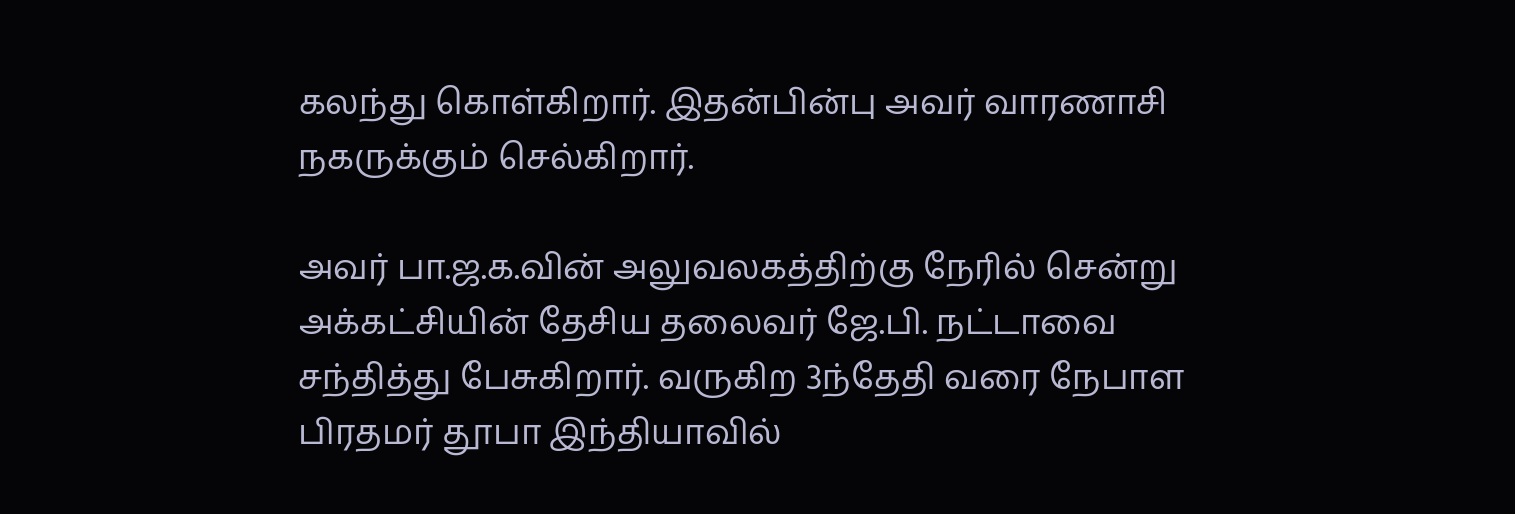கலந்து கொள்கிறார். இதன்பின்பு அவர் வாரணாசி நகருக்கும் செல்கிறார்.

அவர் பா.ஜ.க.வின் அலுவலகத்திற்கு நேரில் சென்று அக்கட்சியின் தேசிய தலைவர் ஜே.பி. நட்டாவை சந்தித்து பேசுகிறார். வருகிற 3ந்தேதி வரை நேபாள பிரதமர் தூபா இந்தியாவில்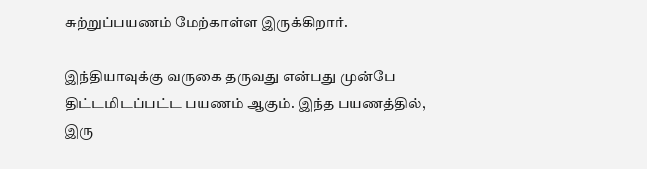சுற்றுப்பயணம் மேற்காள்ள இருக்கிறார்.

இந்தியாவுக்கு வருகை தருவது என்பது முன்பே திட்டமிடப்பட்ட பயணம் ஆகும். இந்த பயணத்தில், இரு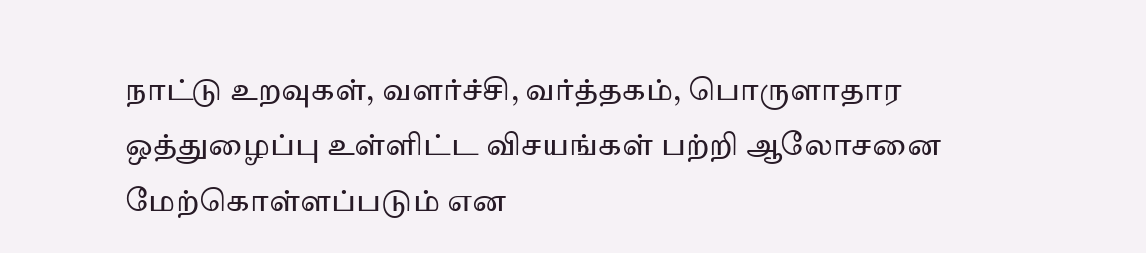நாட்டு உறவுகள், வளர்ச்சி, வர்த்தகம், பொருளாதார ஒத்துழைப்பு உள்ளிட்ட விசயங்கள் பற்றி ஆலோசனை மேற்கொள்ளப்படும் என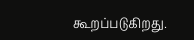கூறப்படுகிறது.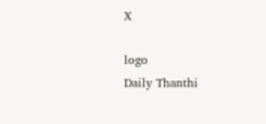X

logo
Daily Thanthi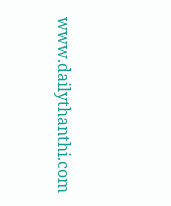www.dailythanthi.com